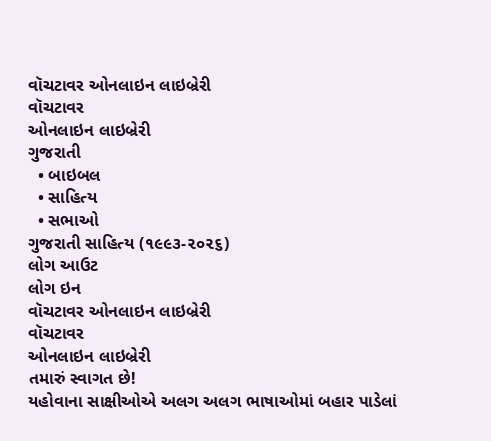વૉચટાવર ઓનલાઇન લાઇબ્રેરી
વૉચટાવર
ઓનલાઇન લાઇબ્રેરી
ગુજરાતી
  • બાઇબલ
  • સાહિત્ય
  • સભાઓ
ગુજરાતી સાહિત્ય (૧૯૯૩-૨૦૨૬)
લોગ આઉટ
લોગ ઇન
વૉચટાવર ઓનલાઇન લાઇબ્રેરી
વૉચટાવર
ઓનલાઇન લાઇબ્રેરી
તમારું સ્વાગત છે!
યહોવાના સાક્ષીઓએ અલગ અલગ ભાષાઓમાં બહાર પાડેલાં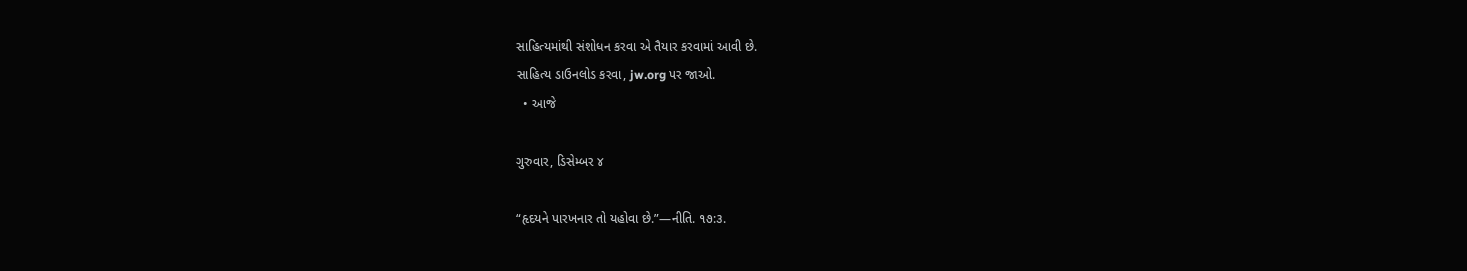સાહિત્યમાંથી સંશોધન કરવા એ તૈયાર કરવામાં આવી છે.
સાહિત્ય ડાઉનલોડ કરવા, jw.org પર જાઓ.
  • આજે

ગુરુવાર, ડિસેમ્બર ૪

“હૃદયને પારખનાર તો યહોવા છે.”—નીતિ. ૧૭:૩.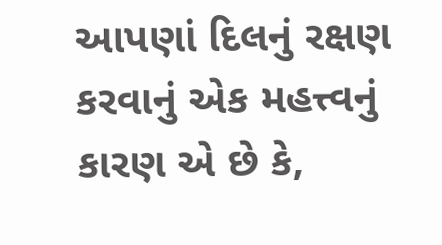આપણાં દિલનું રક્ષણ કરવાનું એક મહત્ત્વનું કારણ એ છે કે,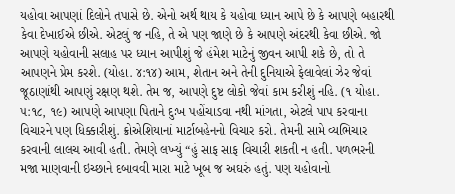યહોવા આપણાં દિલોને તપાસે છે. એનો અર્થ થાય કે યહોવા ધ્યાન આપે છે કે આપણે બહારથી કેવા દેખાઈએ છીએ. એટલું જ નહિ, તે એ પણ જાણે છે કે આપણે અંદરથી કેવા છીએ. જો આપણે યહોવાની સલાહ પર ધ્યાન આપીશું જે હંમેશ માટેનું જીવન આપી શકે છે, તો તે આપણને પ્રેમ કરશે. (યોહા. ૪:૧૪) આમ, શેતાન અને તેની દુનિયાએ ફેલાવેલાં ઝેર જેવાં જૂઠાણાંથી આપણું રક્ષણ થશે. તેમ જ, આપણે દુષ્ટ લોકો જેવાં કામ કરીશું નહિ. (૧ યોહા. ૫:૧૮, ૧૯) આપણે આપણા પિતાને દુઃખ પહોંચાડવા નથી માંગતા, એટલે પાપ કરવાના વિચારને પણ ધિક્કારીશું. ક્રોએશિયાનાં માર્ટાબહેનનો વિચાર કરો. તેમની સામે વ્યભિચાર કરવાની લાલચ આવી હતી. તેમણે લખ્યું “હું સાફ સાફ વિચારી શકતી ન હતી. પળભરની મજા માણવાની ઇચ્છાને દબાવવી મારા માટે ખૂબ જ અઘરું હતું. પણ યહોવાનો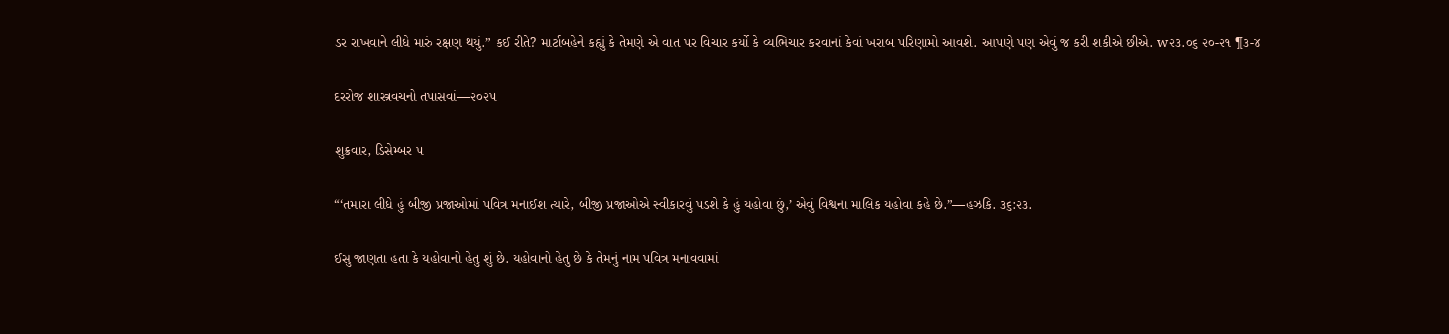ડર રાખવાને લીધે મારું રક્ષણ થયું.” કઈ રીતે? માર્ટાબહેને કહ્યું કે તેમણે એ વાત પર વિચાર કર્યો કે વ્યભિચાર કરવાનાં કેવાં ખરાબ પરિણામો આવશે. આપણે પણ એવું જ કરી શકીએ છીએ. w૨૩.૦૬ ૨૦-૨૧ ¶૩-૪

દરરોજ શાસ્ત્રવચનો તપાસવાં—૨૦૨૫

શુક્રવાર, ડિસેમ્બર ૫

“‘તમારા લીધે હું બીજી પ્રજાઓમાં પવિત્ર મનાઈશ ત્યારે, બીજી પ્રજાઓએ સ્વીકારવું પડશે કે હું યહોવા છું,’ એવું વિશ્વના માલિક યહોવા કહે છે.”—હઝકિ. ૩૬:૨૩.

ઈસુ જાણતા હતા કે યહોવાનો હેતુ શું છે. યહોવાનો હેતુ છે કે તેમનું નામ પવિત્ર મનાવવામાં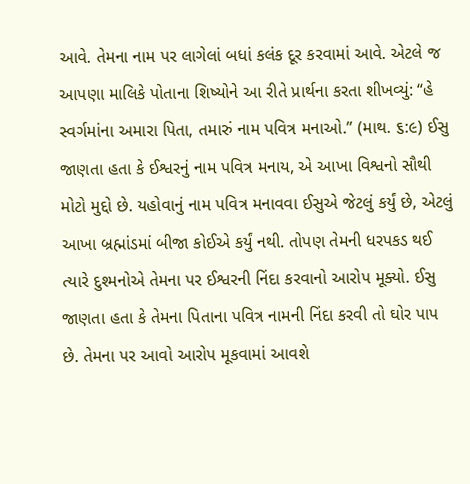આવે. તેમના નામ પર લાગેલાં બધાં કલંક દૂર કરવામાં આવે. એટલે જ આપણા માલિકે પોતાના શિષ્યોને આ રીતે પ્રાર્થના કરતા શીખવ્યું: “હે સ્વર્ગમાંના અમારા પિતા, તમારું નામ પવિત્ર મનાઓ.” (માથ. ૬:૯) ઈસુ જાણતા હતા કે ઈશ્વરનું નામ પવિત્ર મનાય, એ આખા વિશ્વનો સૌથી મોટો મુદ્દો છે. યહોવાનું નામ પવિત્ર મનાવવા ઈસુએ જેટલું કર્યું છે, એટલું આખા બ્રહ્માંડમાં બીજા કોઈએ કર્યું નથી. તોપણ તેમની ધરપકડ થઈ ત્યારે દુશ્મનોએ તેમના પર ઈશ્વરની નિંદા કરવાનો આરોપ મૂક્યો. ઈસુ જાણતા હતા કે તેમના પિતાના પવિત્ર નામની નિંદા કરવી તો ઘોર પાપ છે. તેમના પર આવો આરોપ મૂકવામાં આવશે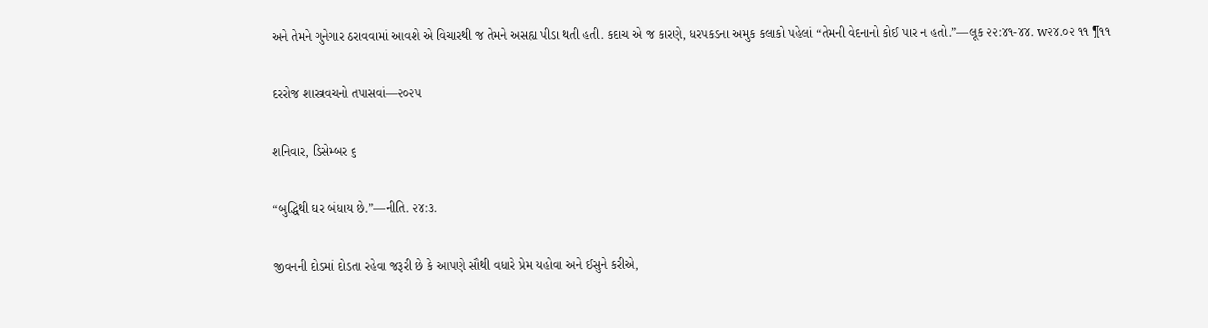અને તેમને ગુનેગાર ઠરાવવામાં આવશે એ વિચારથી જ તેમને અસહ્ય પીડા થતી હતી. કદાચ એ જ કારણે, ધરપકડના અમુક કલાકો પહેલાં “તેમની વેદનાનો કોઈ પાર ન હતો.”—લૂક ૨૨:૪૧-૪૪. w૨૪.૦૨ ૧૧ ¶૧૧

દરરોજ શાસ્ત્રવચનો તપાસવાં—૨૦૨૫

શનિવાર, ડિસેમ્બર ૬

“બુદ્ધિથી ઘર બંધાય છે.”—નીતિ. ૨૪:૩.

જીવનની દોડમાં દોડતા રહેવા જરૂરી છે કે આપણે સૌથી વધારે પ્રેમ યહોવા અને ઈસુને કરીએ,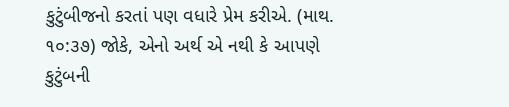કુટુંબીજનો કરતાં પણ વધારે પ્રેમ કરીએ. (માથ. ૧૦:૩૭) જોકે, એનો અર્થ એ નથી કે આપણે કુટુંબની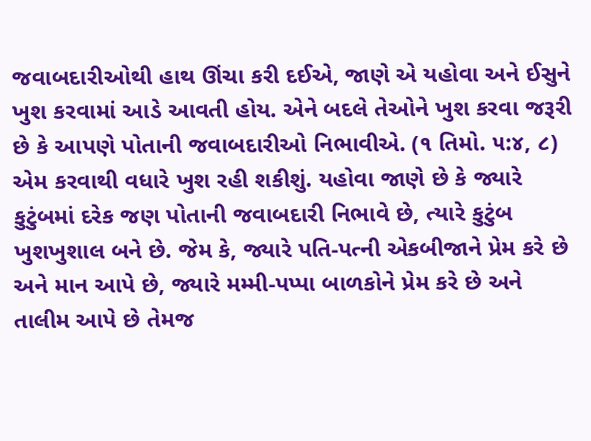જવાબદારીઓથી હાથ ઊંચા કરી દઈએ, જાણે એ યહોવા અને ઈસુને ખુશ કરવામાં આડે આવતી હોય. એને બદલે તેઓને ખુશ કરવા જરૂરી છે કે આપણે પોતાની જવાબદારીઓ નિભાવીએ. (૧ તિમો. ૫:૪, ૮) એમ કરવાથી વધારે ખુશ રહી શકીશું. યહોવા જાણે છે કે જ્યારે કુટુંબમાં દરેક જણ પોતાની જવાબદારી નિભાવે છે, ત્યારે કુટુંબ ખુશખુશાલ બને છે. જેમ કે, જ્યારે પતિ-પત્ની એકબીજાને પ્રેમ કરે છે અને માન આપે છે, જ્યારે મમ્મી-પપ્પા બાળકોને પ્રેમ કરે છે અને તાલીમ આપે છે તેમજ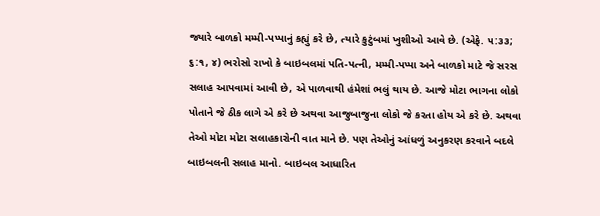જ્યારે બાળકો મમ્મી-પપ્પાનું કહ્યું કરે છે, ત્યારે કુટુંબમાં ખુશીઓ આવે છે. (એફે. ૫:૩૩; ૬:૧, ૪) ભરોસો રાખો કે બાઇબલમાં પતિ-પત્ની, મમ્મી-પપ્પા અને બાળકો માટે જે સરસ સલાહ આપવામાં આવી છે, એ પાળવાથી હંમેશાં ભલું થાય છે. આજે મોટા ભાગના લોકો પોતાને જે ઠીક લાગે એ કરે છે અથવા આજુબાજુના લોકો જે કરતા હોય એ કરે છે. અથવા તેઓ મોટા મોટા સલાહકારોની વાત માને છે. પણ તેઓનું આંધળું અનુકરણ કરવાને બદલે બાઇબલની સલાહ માનો. બાઇબલ આધારિત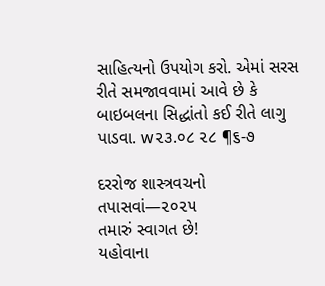સાહિત્યનો ઉપયોગ કરો. એમાં સરસ રીતે સમજાવવામાં આવે છે કે બાઇબલના સિદ્ધાંતો કઈ રીતે લાગુ પાડવા. w૨૩.૦૮ ૨૮ ¶૬-૭

દરરોજ શાસ્ત્રવચનો તપાસવાં—૨૦૨૫
તમારું સ્વાગત છે!
યહોવાના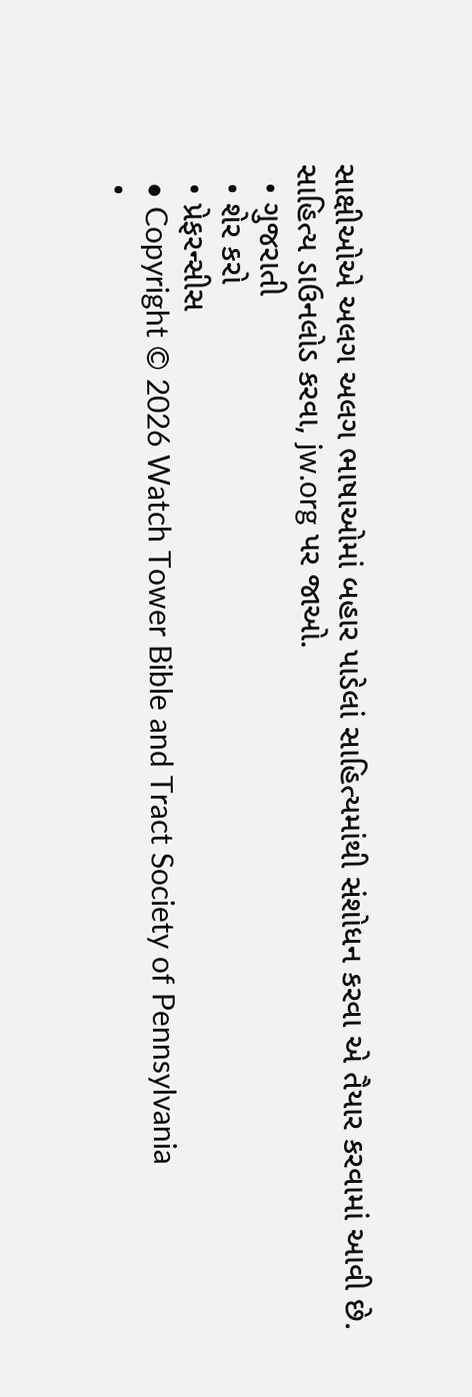સાક્ષીઓએ અલગ અલગ ભાષાઓમાં બહાર પાડેલાં સાહિત્યમાંથી સંશોધન કરવા એ તૈયાર કરવામાં આવી છે.
સાહિત્ય ડાઉનલોડ કરવા, jw.org પર જાઓ.
  • ગુજરાતી
  • શેર કરો
  • પ્રેફરન્સીસ
  • Copyright © 2026 Watch Tower Bible and Tract Society of Pennsylvania
  •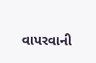વાપરવાની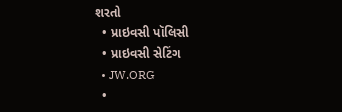શરતો
  • પ્રાઇવસી પૉલિસી
  • પ્રાઇવસી સેટિંગ
  • JW.ORG
  •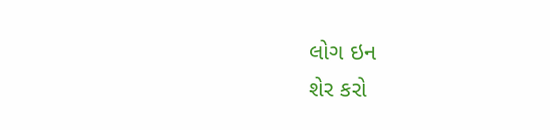લોગ ઇન
શેર કરો